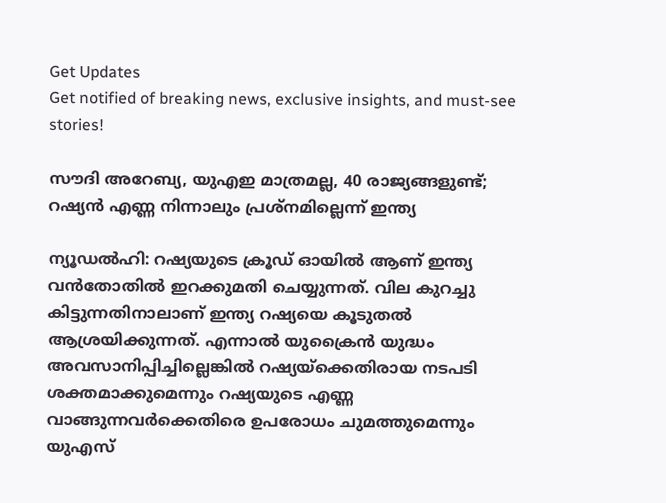Get Updates
Get notified of breaking news, exclusive insights, and must-see stories!

സൗദി അറേബ്യ, യുഎഇ മാത്രമല്ല, 40 രാജ്യങ്ങളുണ്ട്; റഷ്യന്‍ എണ്ണ നിന്നാലും പ്രശ്‌നമില്ലെന്ന് ഇന്ത്യ

ന്യൂഡല്‍ഹി: റഷ്യയുടെ ക്രൂഡ് ഓയില്‍ ആണ് ഇന്ത്യ വന്‍തോതില്‍ ഇറക്കുമതി ചെയ്യുന്നത്. വില കുറച്ചു കിട്ടുന്നതിനാലാണ് ഇന്ത്യ റഷ്യയെ കൂടുതല്‍ ആശ്രയിക്കുന്നത്. എന്നാല്‍ യുക്രൈന്‍ യുദ്ധം അവസാനിപ്പിച്ചില്ലെങ്കില്‍ റഷ്യയ്‌ക്കെതിരായ നടപടി ശക്തമാക്കുമെന്നും റഷ്യയുടെ എണ്ണ വാങ്ങുന്നവര്‍ക്കെതിരെ ഉപരോധം ചുമത്തുമെന്നും യുഎസ്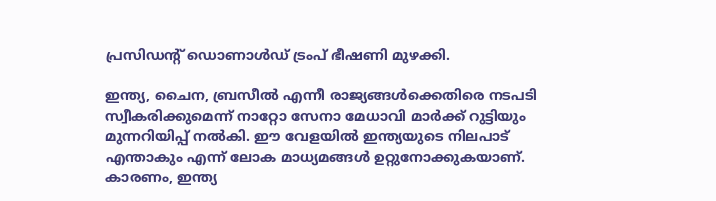പ്രസിഡന്റ് ഡൊണാള്‍ഡ് ട്രംപ് ഭീഷണി മുഴക്കി.

ഇന്ത്യ, ചൈന, ബ്രസീല്‍ എന്നീ രാജ്യങ്ങള്‍ക്കെതിരെ നടപടി സ്വീകരിക്കുമെന്ന് നാറ്റോ സേനാ മേധാവി മാര്‍ക്ക് റുട്ടിയും മുന്നറിയിപ്പ് നല്‍കി. ഈ വേളയില്‍ ഇന്ത്യയുടെ നിലപാട് എന്താകും എന്ന് ലോക മാധ്യമങ്ങള്‍ ഉറ്റുനോക്കുകയാണ്. കാരണം, ഇന്ത്യ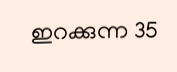ഇറക്കുന്ന 35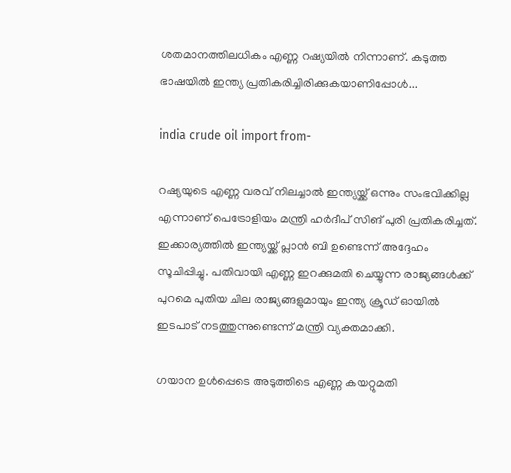ശതമാനത്തിലധികം എണ്ണ റഷ്യയില്‍ നിന്നാണ്. കടുത്ത ഭാഷയില്‍ ഇന്ത്യ പ്രതികരിച്ചിരിക്കുകയാണിപ്പോള്‍...

india crude oil import from-

റഷ്യയുടെ എണ്ണ വരവ് നിലച്ചാല്‍ ഇന്ത്യയ്ക്ക് ഒന്നും സംഭവിക്കില്ല എന്നാണ് പെട്രോളിയം മന്ത്രി ഹര്‍ദീപ് സിങ് പുരി പ്രതികരിച്ചത്. ഇക്കാര്യത്തില്‍ ഇന്ത്യയ്ക്ക് പ്ലാന്‍ ബി ഉണ്ടെന്ന് അദ്ദേഹം സൂചിപ്പിച്ചു. പതിവായി എണ്ണ ഇറക്കുമതി ചെയ്യുന്ന രാജ്യങ്ങള്‍ക്ക് പുറമെ പുതിയ ചില രാജ്യങ്ങളുമായും ഇന്ത്യ ക്രൂഡ് ഓയില്‍ ഇടപാട് നടത്തുന്നുണ്ടെന്ന് മന്ത്രി വ്യക്തമാക്കി.

ഗയാന ഉള്‍പ്പെടെ അടുത്തിടെ എണ്ണ കയറ്റുമതി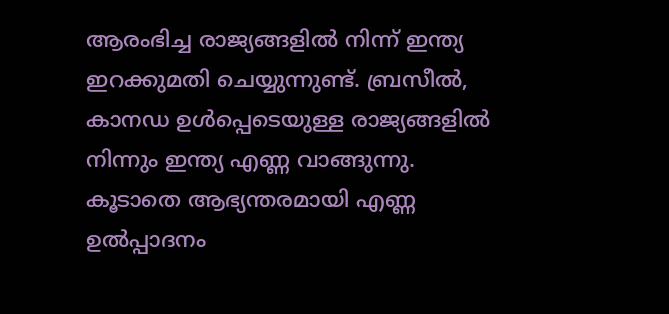ആരംഭിച്ച രാജ്യങ്ങളില്‍ നിന്ന് ഇന്ത്യ ഇറക്കുമതി ചെയ്യുന്നുണ്ട്. ബ്രസീല്‍, കാനഡ ഉള്‍പ്പെടെയുള്ള രാജ്യങ്ങളില്‍ നിന്നും ഇന്ത്യ എണ്ണ വാങ്ങുന്നു. കൂടാതെ ആഭ്യന്തരമായി എണ്ണ ഉല്‍പ്പാദനം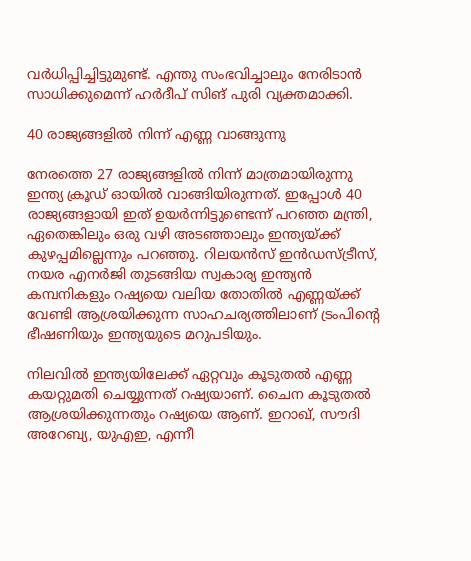വര്‍ധിപ്പിച്ചിട്ടുമുണ്ട്. എന്തു സംഭവിച്ചാലും നേരിടാന്‍ സാധിക്കുമെന്ന് ഹര്‍ദീപ് സിങ് പുരി വ്യക്തമാക്കി.

40 രാജ്യങ്ങളില്‍ നിന്ന് എണ്ണ വാങ്ങുന്നു

നേരത്തെ 27 രാജ്യങ്ങളില്‍ നിന്ന് മാത്രമായിരുന്നു ഇന്ത്യ ക്രൂഡ് ഓയില്‍ വാങ്ങിയിരുന്നത്. ഇപ്പോള്‍ 40 രാജ്യങ്ങളായി ഇത് ഉയര്‍ന്നിട്ടുണ്ടെന്ന് പറഞ്ഞ മന്ത്രി, ഏതെങ്കിലും ഒരു വഴി അടഞ്ഞാലും ഇന്ത്യയ്ക്ക് കുഴപ്പമില്ലെന്നും പറഞ്ഞു. റിലയന്‍സ് ഇന്‍ഡസ്ട്രീസ്, നയര എനര്‍ജി തുടങ്ങിയ സ്വകാര്യ ഇന്ത്യന്‍ കമ്പനികളും റഷ്യയെ വലിയ തോതില്‍ എണ്ണയ്ക്ക് വേണ്ടി ആശ്രയിക്കുന്ന സാഹചര്യത്തിലാണ് ട്രംപിന്റെ ഭീഷണിയും ഇന്ത്യയുടെ മറുപടിയും.

നിലവില്‍ ഇന്ത്യയിലേക്ക് ഏറ്റവും കൂടുതല്‍ എണ്ണ കയറ്റുമതി ചെയ്യുന്നത് റഷ്യയാണ്. ചൈന കൂടുതല്‍ ആശ്രയിക്കുന്നതും റഷ്യയെ ആണ്. ഇറാഖ്, സൗദി അറേബ്യ, യുഎഇ, എന്നീ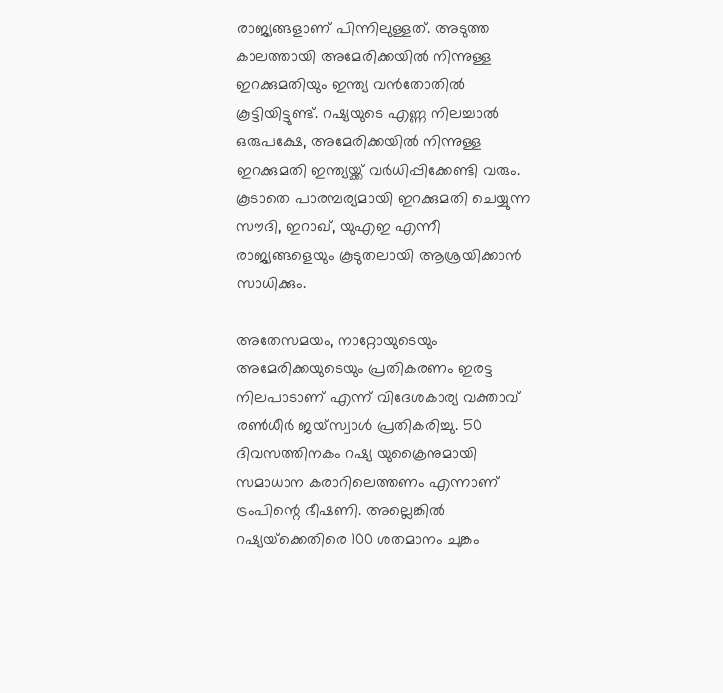രാജ്യങ്ങളാണ് പിന്നിലുള്ളത്. അടുത്ത കാലത്തായി അമേരിക്കയില്‍ നിന്നുള്ള ഇറക്കുമതിയും ഇന്ത്യ വന്‍തോതില്‍ കൂട്ടിയിട്ടുണ്ട്. റഷ്യയുടെ എണ്ണ നിലച്ചാല്‍ ഒരുപക്ഷേ, അമേരിക്കയില്‍ നിന്നുള്ള ഇറക്കുമതി ഇന്ത്യയ്ക്ക് വര്‍ധിപ്പിക്കേണ്ടി വരും. കൂടാതെ പാരമ്പര്യമായി ഇറക്കുമതി ചെയ്യുന്ന സൗദി, ഇറാഖ്, യുഎഇ എന്നീ രാജ്യങ്ങളെയും കൂടുതലായി ആശ്രയിക്കാന്‍ സാധിക്കും.

അതേസമയം, നാറ്റോയുടെയും അമേരിക്കയുടെയും പ്രതികരണം ഇരട്ട നിലപാടാണ് എന്ന് വിദേശകാര്യ വക്താവ് രണ്‍ധീര്‍ ജയ്‌സ്വാള്‍ പ്രതികരിച്ചു. 50 ദിവസത്തിനകം റഷ്യ യുക്രൈനുമായി സമാധാന കരാറിലെത്തണം എന്നാണ് ട്രംപിന്റെ ഭീഷണി. അല്ലെങ്കില്‍ റഷ്യയ്‌ക്കെതിരെ 100 ശതമാനം ചുങ്കം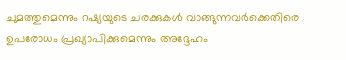ചുമത്തുമെന്നും റഷ്യയുടെ ചരക്കുകള്‍ വാങ്ങുന്നവര്‍ക്കെതിരെ ഉപരോധം പ്രഖ്യാപിക്കുമെന്നും അദ്ദേഹം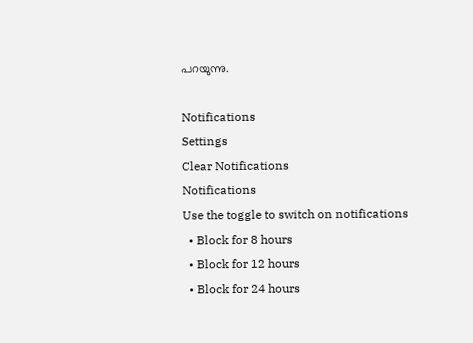പറയുന്നു.

Notifications
Settings
Clear Notifications
Notifications
Use the toggle to switch on notifications
  • Block for 8 hours
  • Block for 12 hours
  • Block for 24 hours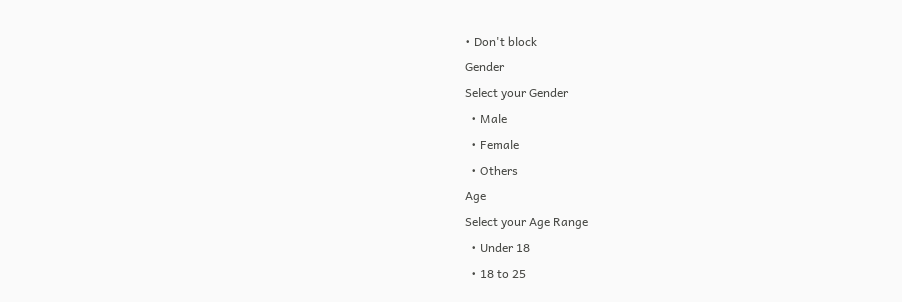• Don't block
Gender
Select your Gender
  • Male
  • Female
  • Others
Age
Select your Age Range
  • Under 18
  • 18 to 25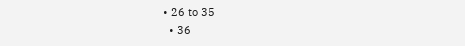• 26 to 35
  • 36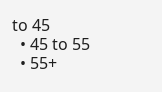to 45
  • 45 to 55
  • 55+